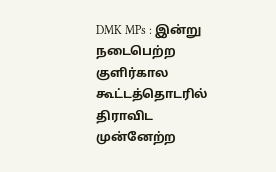DMK MPs : இன்று நடைபெற்ற குளிர்கால கூட்டத்தொடரில் திராவிட முன்னேற்ற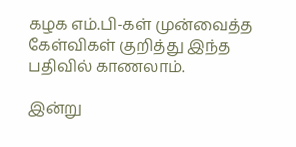கழக எம்.பி-கள் முன்வைத்த கேள்விகள் குறித்து இந்த பதிவில் காணலாம்.

இன்று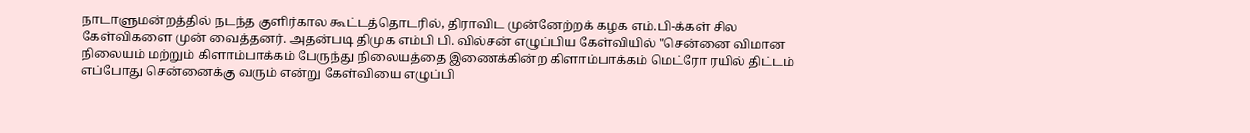நாடாளுமன்றத்தில் நடந்த குளிர்கால கூட்டத்தொடரில், திராவிட முன்னேற்றக் கழக எம்.பி-க்கள் சில கேள்விகளை முன் வைத்தனர். அதன்படி திமுக எம்பி பி. வில்சன் எழுப்பிய கேள்வியில் "சென்னை விமான நிலையம் மற்றும் கிளாம்பாக்கம் பேருந்து நிலையத்தை இணைக்கின்ற கிளாம்பாக்கம் மெட்ரோ ரயில் திட்டம் எப்போது சென்னைக்கு வரும் என்று கேள்வியை எழுப்பி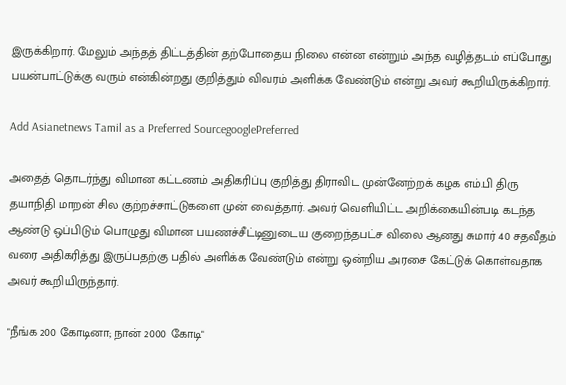இருக்கிறார். மேலும் அந்தத் திட்டத்தின் தற்போதைய நிலை என்ன என்றும் அந்த வழித்தடம் எப்போது பயன்பாட்டுக்கு வரும் என்கின்றது குறித்தும் விவரம் அளிக்க வேண்டும் என்று அவர் கூறியிருக்கிறார்.

Add Asianetnews Tamil as a Preferred SourcegooglePreferred

அதைத் தொடர்ந்து விமான கட்டணம் அதிகரிப்பு குறித்து திராவிட முன்னேற்றக் கழக எம்.பி திரு தயாநிதி மாறன் சில குற்றச்சாட்டுகளை முன் வைத்தார். அவர் வெளியிட்ட அறிக்கையின்படி கடந்த ஆண்டு ஒப்பிடும் பொழுது விமான பயணச்சீட்டினுடைய குறைந்தபட்ச விலை ஆனது சுமார் 40 சதவீதம் வரை அதிகரித்து இருப்பதற்கு பதில் அளிக்க வேண்டும் என்று ஒன்றிய அரசை கேட்டுக் கொள்வதாக அவர் கூறியிருந்தார்.

"நீங்க 200 கோடினா; நான் 2000 கோடி"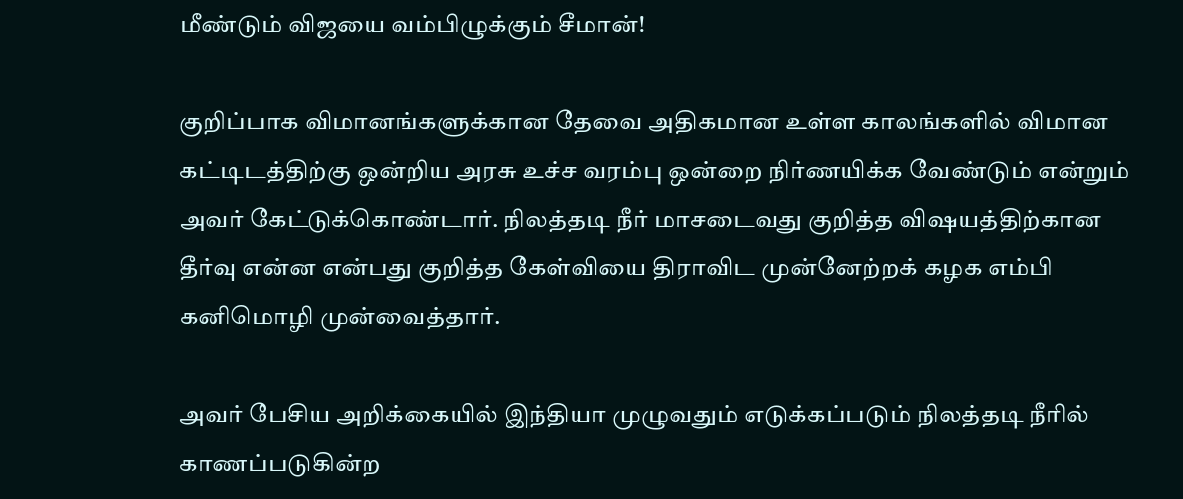மீண்டும் விஜயை வம்பிழுக்கும் சீமான்!

குறிப்பாக விமானங்களுக்கான தேவை அதிகமான உள்ள காலங்களில் விமான கட்டிடத்திற்கு ஒன்றிய அரசு உச்ச வரம்பு ஒன்றை நிர்ணயிக்க வேண்டும் என்றும் அவர் கேட்டுக்கொண்டார். நிலத்தடி நீர் மாசடைவது குறித்த விஷயத்திற்கான தீர்வு என்ன என்பது குறித்த கேள்வியை திராவிட முன்னேற்றக் கழக எம்பி கனிமொழி முன்வைத்தார்.

அவர் பேசிய அறிக்கையில் இந்தியா முழுவதும் எடுக்கப்படும் நிலத்தடி நீரில் காணப்படுகின்ற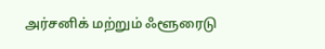அர்சனிக் மற்றும் ஃளூரைடு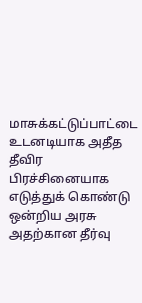மாசுக்கட்டுப்பாட்டை உடனடியாக அதீத தீவிர பிரச்சினையாக எடுத்துக் கொண்டு ஒன்றிய அரசு அதற்கான தீர்வு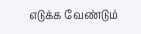எடுக்க வேண்டும்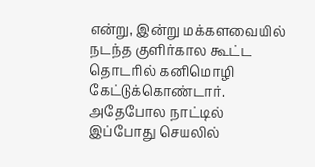என்று, இன்று மக்களவையில் நடந்த குளிர்கால கூட்ட தொடரில் கனிமொழி கேட்டுக்கொண்டார். அதேபோல நாட்டில் இப்போது செயலில்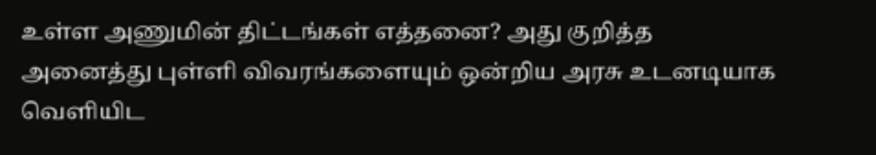உள்ள அணுமின் திட்டங்கள் எத்தனை? அது குறித்த அனைத்து புள்ளி விவரங்களையும் ஒன்றிய அரசு உடனடியாக வெளியிட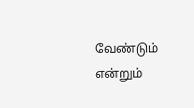வேண்டும் என்றும்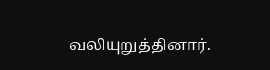வலியுறுத்தினார்.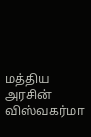மத்திய அரசின் விஸ்வகர்மா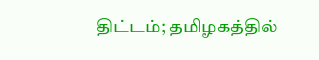திட்டம்; தமிழகத்தில்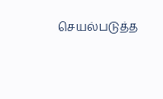செயல்படுத்த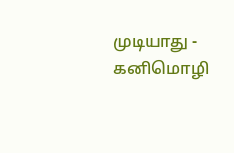முடியாது - கனிமொழி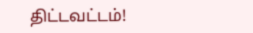திட்டவட்டம்!